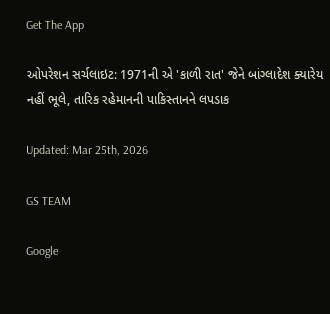Get The App

ઓપરેશન સર્ચલાઇટ: 1971ની એ 'કાળી રાત' જેને બાંગ્લાદેશ ક્યારેય નહીં ભૂલે, તારિક રહેમાનની પાકિસ્તાનને લપડાક

Updated: Mar 25th, 2026

GS TEAM

Google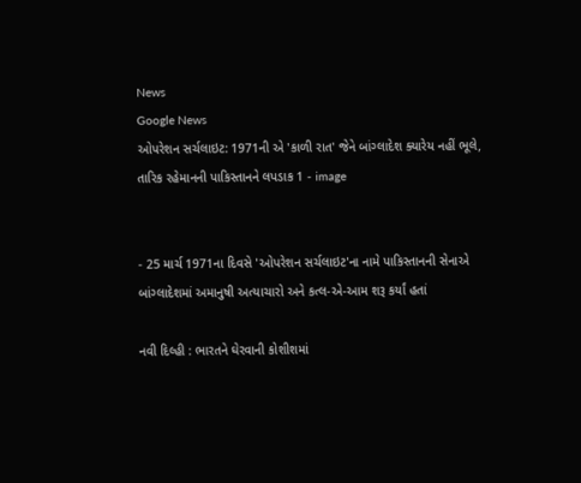News
Google News
ઓપરેશન સર્ચલાઇટ: 1971ની એ 'કાળી રાત' જેને બાંગ્લાદેશ ક્યારેય નહીં ભૂલે, તારિક રહેમાનની પાકિસ્તાનને લપડાક 1 - image


- 25 માર્ચ 1971ના દિવસે 'ઓપરેશન સર્ચલાઇટ'ના નામે પાકિસ્તાનની સેનાએ બાંગ્લાદેશમાં અમાનુષી અત્યાચારો અને કત્લ-એ-આમ શરૂ કર્યાં હતાં

નવી દિલ્હી : ભારતને ઘેરવાની કોશીશમાં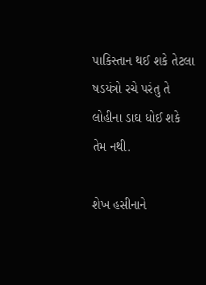પાકિસ્તાન થઈ શકે તેટલા ષડયંત્રો રચે પરંતુ તે લોહીના ડાઘ ધોઈ શકે તેમ નથી.

શેખ હસીનાને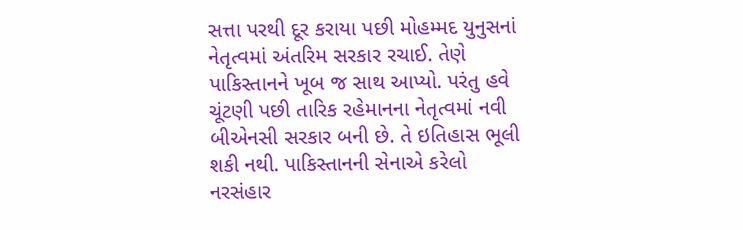સત્તા પરથી દૂર કરાયા પછી મોહમ્મદ યુનુસનાં નેતૃત્વમાં અંતરિમ સરકાર રચાઈ. તેણે પાકિસ્તાનને ખૂબ જ સાથ આપ્યો. પરંતુ હવે ચૂંટણી પછી તારિક રહેમાનના નેતૃત્વમાં નવી બીએનસી સરકાર બની છે. તે ઇતિહાસ ભૂલી શકી નથી. પાકિસ્તાનની સેનાએ કરેલો નરસંહાર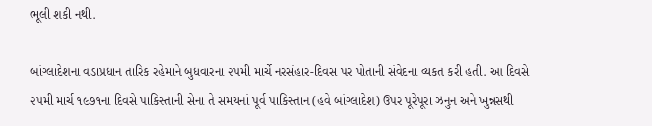ભૂલી શકી નથી.

બાંગ્લાદેશના વડાપ્રધાન તારિક રહેમાને બુધવારના ૨૫મી માર્ચે નરસંહાર-દિવસ પર પોતાની સંવેદના વ્યકત કરી હતી. આ દિવસે ૨૫મી માર્ચ ૧૯૭૧ના દિવસે પાકિસ્તાની સેના તે સમયનાં પૂર્વ પાકિસ્તાન (હવે બાંગ્લાદેશ) ઉપર પૂરેપૂરા ઝનુન અને ખુન્નસથી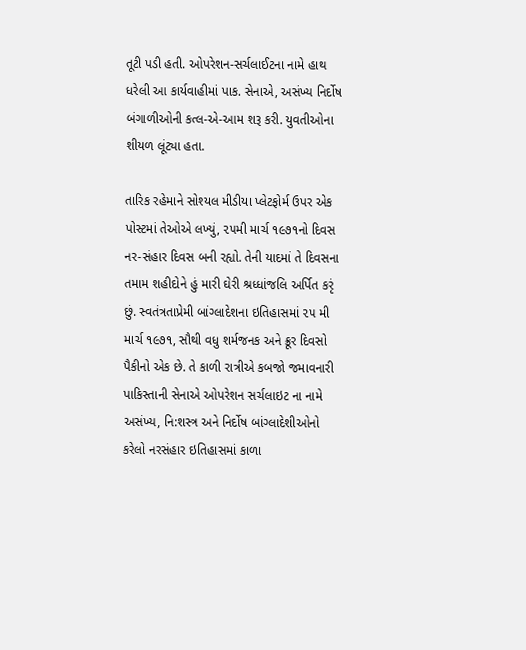તૂટી પડી હતી. ઓપરેશન-સર્ચલાઈટના નામે હાથ ધરેલી આ કાર્યવાહીમાં પાક. સેનાએ, અસંખ્ય નિર્દોષ બંગાળીઓની કત્લ-એ-આમ શરૂ કરી. યુવતીઓના શીયળ લૂંટ્યા હતા.

તારિક રહેમાને સોશ્યલ મીડીયા પ્લેટફોર્મ ઉપર એક પોસ્ટમાં તેઓએ લખ્યું, ૨૫મી માર્ચ ૧૯૭૧નો દિવસ નર-સંહાર દિવસ બની રહ્યો. તેની યાદમાં તે દિવસના તમામ શહીદોને હું મારી ઘેરી શ્રધ્ધાંજલિ અર્પિત કરૃં છું. સ્વતંત્રતાપ્રેમી બાંગ્લાદેશના ઇતિહાસમાં ૨૫ મી માર્ચ ૧૯૭૧, સૌથી વધુ શર્મજનક અને ક્રૂર દિવસો પૈકીનો એક છે. તે કાળી રાત્રીએ કબજો જમાવનારી પાકિસ્તાની સેનાએ ઓપરેશન સર્ચલાઇટ ના નામે અસંખ્ય, નિ:શસ્ત્ર અને નિર્દોષ બાંગ્લાદેશીઓનો કરેલો નરસંહાર ઇતિહાસમાં કાળા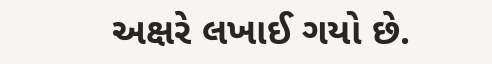અક્ષરે લખાઈ ગયો છે.